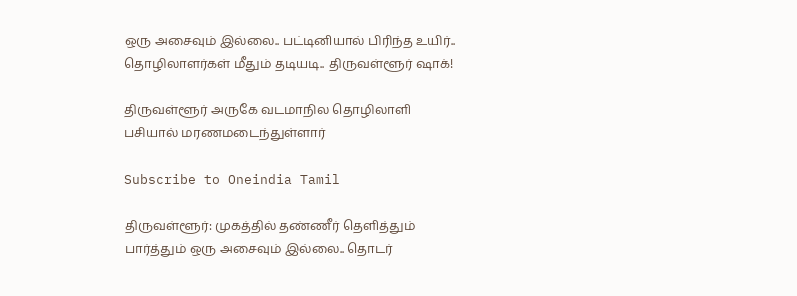ஒரு அசைவும் இல்லை.. பட்டினியால் பிரிந்த உயிர்.. தொழிலாளர்கள் மீதும் தடியடி.. திருவள்ளூர் ஷாக்!

திருவள்ளூர் அருகே வடமாநில தொழிலாளி பசியால் மரணமடைந்துள்ளார்

Subscribe to Oneindia Tamil

திருவள்ளூர்: முகத்தில் தண்ணீர் தெளித்தும் பார்த்தும் ஒரு அசைவும் இல்லை.. தொடர்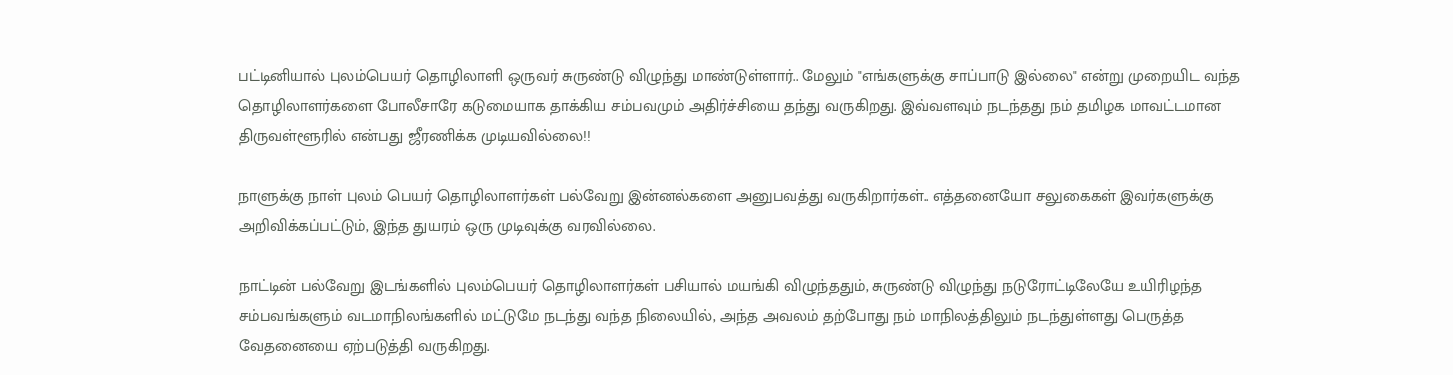பட்டினியால் புலம்பெயர் தொழிலாளி ஒருவர் சுருண்டு விழுந்து மாண்டுள்ளார்.. மேலும் "எங்களுக்கு சாப்பாடு இல்லை" என்று முறையிட வந்த தொழிலாளர்களை போலீசாரே கடுமையாக தாக்கிய சம்பவமும் அதிர்ச்சியை தந்து வருகிறது. இவ்வளவும் நடந்தது நம் தமிழக மாவட்டமான திருவள்ளூரில் என்பது ஜீரணிக்க முடியவில்லை!!

நாளுக்கு நாள் புலம் பெயர் தொழிலாளர்கள் பல்வேறு இன்னல்களை அனுபவத்து வருகிறார்கள்.. எத்தனையோ சலுகைகள் இவர்களுக்கு அறிவிக்கப்பட்டும், இந்த துயரம் ஒரு முடிவுக்கு வரவில்லை.

நாட்டின் பல்வேறு இடங்களில் புலம்பெயர் தொழிலாளர்கள் பசியால் மயங்கி விழுந்ததும், சுருண்டு விழுந்து நடுரோட்டிலேயே உயிரிழந்த சம்பவங்களும் வடமாநிலங்களில் மட்டுமே நடந்து வந்த நிலையில், அந்த அவலம் தற்போது நம் மாநிலத்திலும் நடந்துள்ளது பெருத்த வேதனையை ஏற்படுத்தி வருகிறது.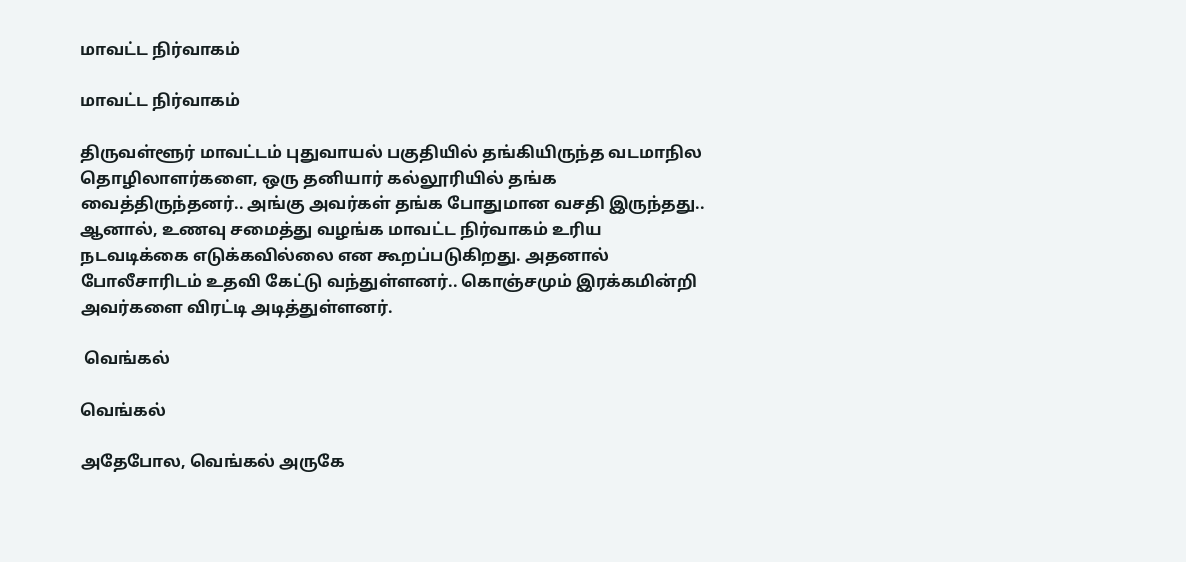மாவட்ட நிர்வாகம்

மாவட்ட நிர்வாகம்

திருவள்ளூர் மாவட்டம் புதுவாயல் பகுதியில் தங்கியிருந்த வடமாநில தொழிலாளர்களை, ஒரு தனியார் கல்லூரியில் தங்க வைத்திருந்தனர்.. அங்கு அவர்கள் தங்க போதுமான வசதி இருந்தது.. ஆனால், உணவு சமைத்து வழங்க மாவட்ட நிர்வாகம் உரிய நடவடிக்கை எடுக்கவில்லை என கூறப்படுகிறது. அதனால் போலீசாரிடம் உதவி கேட்டு வந்துள்ளனர்.. கொஞ்சமும் இரக்கமின்றி அவர்களை விரட்டி அடித்துள்ளனர்.

 வெங்கல்

வெங்கல்

அதேபோல, வெங்கல் அருகே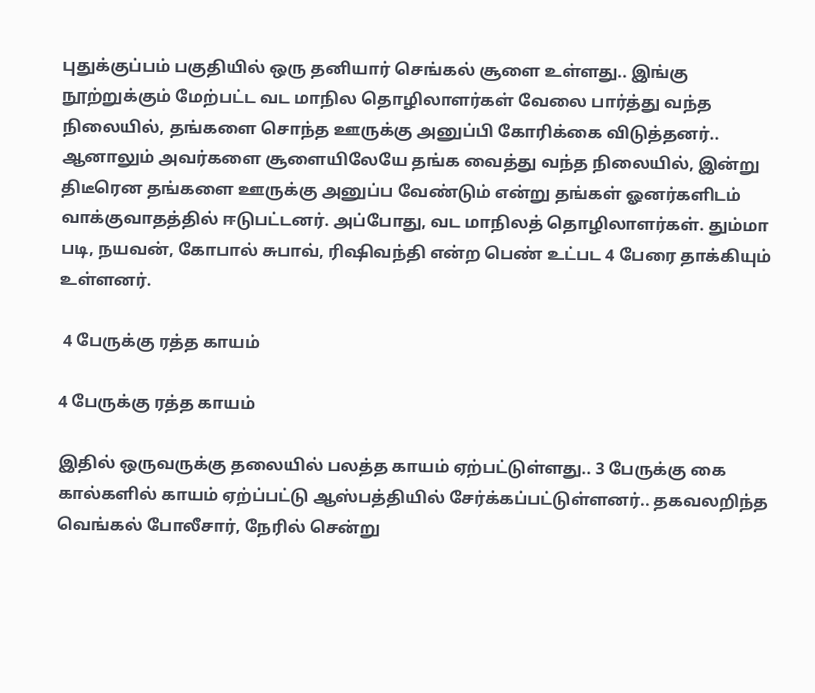புதுக்குப்பம் பகுதியில் ஒரு தனியார் செங்கல் சூளை உள்ளது.. இங்கு நூற்றுக்கும் மேற்பட்ட வட மாநில தொழிலாளர்கள் வேலை பார்த்து வந்த நிலையில், தங்களை சொந்த ஊருக்கு அனுப்பி கோரிக்கை விடுத்தனர்.. ஆனாலும் அவர்களை சூளையிலேயே தங்க வைத்து வந்த நிலையில், இன்று திடீரென தங்களை ஊருக்கு அனுப்ப வேண்டும் என்று தங்கள் ஓனர்களிடம் வாக்குவாதத்தில் ஈடுபட்டனர். அப்போது, வட மாநிலத் தொழிலாளர்கள். தும்மா படி, நயவன், கோபால் சுபாவ், ரிஷிவந்தி என்ற பெண் உட்பட 4 பேரை தாக்கியும் உள்ளனர்.

 4 பேருக்கு ரத்த காயம்

4 பேருக்கு ரத்த காயம்

இதில் ஒருவருக்கு தலையில் பலத்த காயம் ஏற்பட்டுள்ளது.. 3 பேருக்கு கை கால்களில் காயம் ஏற்ப்பட்டு ஆஸ்பத்தியில் சேர்க்கப்பட்டுள்ளனர்.. தகவலறிந்த வெங்கல் போலீசார், நேரில் சென்று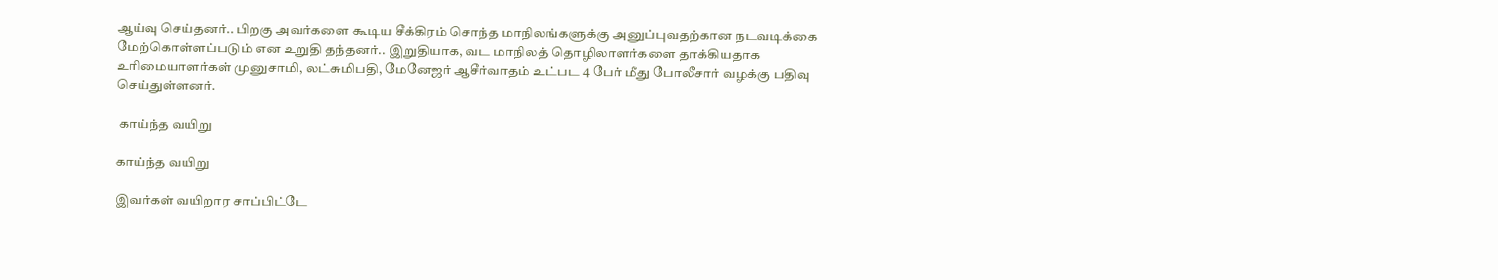ஆய்வு செய்தனர்.. பிறகு அவர்களை கூடிய சீக்கிரம் சொந்த மாநிலங்களுக்கு அனுப்புவதற்கான நடவடிக்கை மேற்கொள்ளப்படும் என உறுதி தந்தனர்.. இறுதியாக, வட மாநிலத் தொழிலாளர்களை தாக்கியதாக உரிமையாளர்கள் முனுசாமி, லட்சுமிபதி, மேனேஜர் ஆசீர்வாதம் உட்பட 4 பேர் மீது போலீசார் வழக்கு பதிவு செய்துள்ளனர்.

 காய்ந்த வயிறு

காய்ந்த வயிறு

இவர்கள் வயிறார சாப்பிட்டே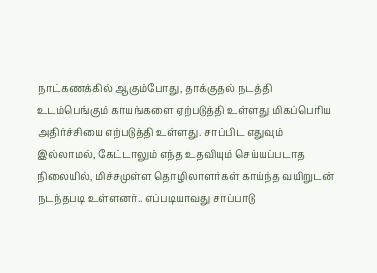நாட்கணக்கில் ஆகும்போது, தாக்குதல் நடத்தி உடம்பெங்கும் காயங்களை ஏற்படுத்தி உள்ளது மிகப்பெரிய அதிர்ச்சியை எற்படுத்தி உள்ளது. சாப்பிட எதுவும் இல்லாமல், கேட்டாலும் எந்த உதவியும் செய்யப்படாத நிலையில், மிச்சமுள்ள தொழிலாளர்கள் காய்ந்த வயிறுடன் நடந்தபடி உள்ளனர்.. எப்படியாவது சாப்பாடு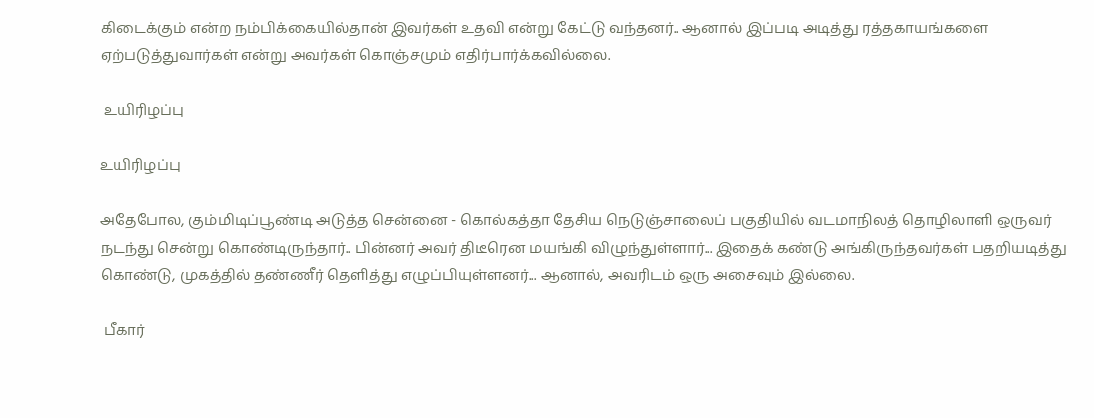கிடைக்கும் என்ற நம்பிக்கையில்தான் இவர்கள் உதவி என்று கேட்டு வந்தனர்.. ஆனால் இப்படி அடித்து ரத்தகாயங்களை ஏற்படுத்துவார்கள் என்று அவர்கள் கொஞ்சமும் எதிர்பார்க்கவில்லை.

 உயிரிழப்பு

உயிரிழப்பு

அதேபோல, கும்மிடிப்பூண்டி அடுத்த சென்னை - கொல்கத்தா தேசிய நெடுஞ்சாலைப் பகுதியில் வடமாநிலத் தொழிலாளி ஒருவர் நடந்து சென்று கொண்டிருந்தார்.. பின்னர் அவர் திடீரென மயங்கி விழுந்துள்ளார்... இதைக் கண்டு அங்கிருந்தவர்கள் பதறியடித்து கொண்டு, முகத்தில் தண்ணீர் தெளித்து எழுப்பியுள்ளனர்... ஆனால், அவரிடம் ஒரு அசைவும் இல்லை.

 பீகார்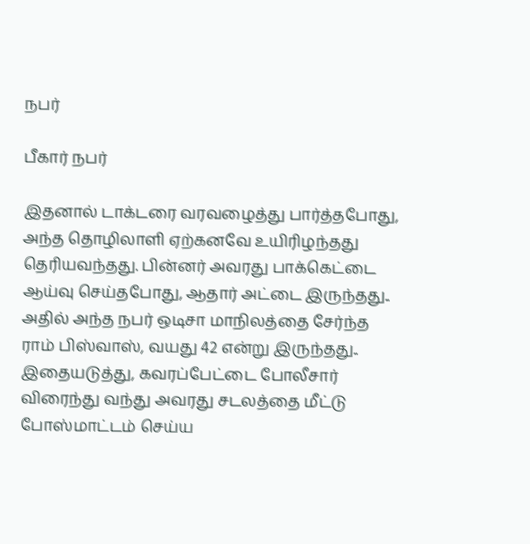நபர்

பீகார் நபர்

இதனால் டாக்டரை வரவழைத்து பார்த்தபோது, அந்த தொழிலாளி ஏற்கனவே உயிரிழந்தது தெரியவந்தது. பின்னர் அவரது பாக்கெட்டை ஆய்வு செய்தபோது, ஆதார் அட்டை இருந்தது.. அதில் அந்த நபர் ஒடிசா மாநிலத்தை சேர்ந்த ராம் பிஸ்வாஸ், வயது 42 என்று இருந்தது.. இதையடுத்து, கவரப்பேட்டை போலீசார் விரைந்து வந்து அவரது சடலத்தை மீட்டு போஸ்மாட்டம் செய்ய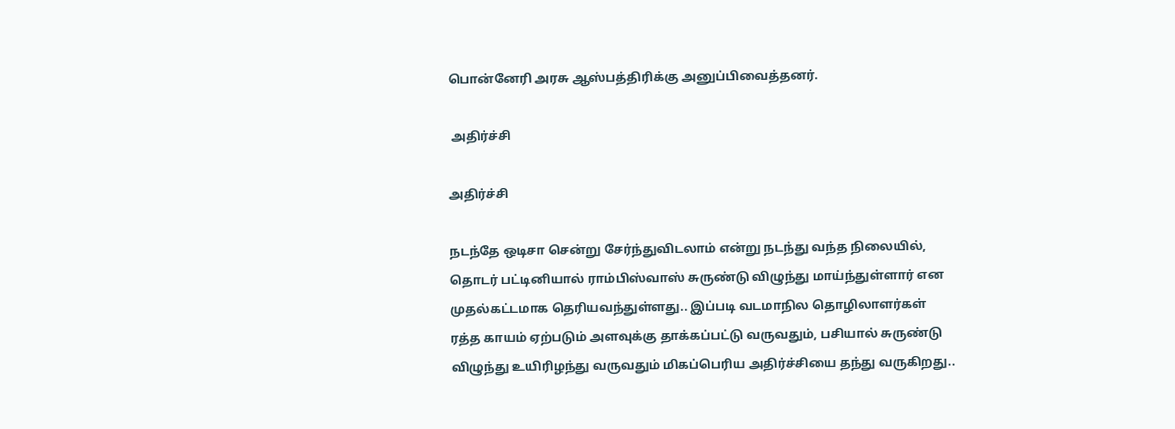பொன்னேரி அரசு ஆஸ்பத்திரிக்கு அனுப்பிவைத்தனர்.

 அதிர்ச்சி

அதிர்ச்சி

நடந்தே ஒடிசா சென்று சேர்ந்துவிடலாம் என்று நடந்து வந்த நிலையில், தொடர் பட்டினியால் ராம்பிஸ்வாஸ் சுருண்டு விழுந்து மாய்ந்துள்ளார் என முதல்கட்டமாக தெரியவந்துள்ளது.. இப்படி வடமாநில தொழிலாளர்கள் ரத்த காயம் ஏற்படும் அளவுக்கு தாக்கப்பட்டு வருவதும், பசியால் சுருண்டு விழுந்து உயிரிழந்து வருவதும் மிகப்பெரிய அதிர்ச்சியை தந்து வருகிறது..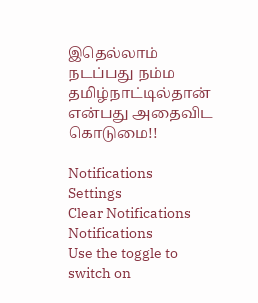இதெல்லாம் நடப்பது நம்ம தமிழ்நாட்டில்தான் என்பது அதைவிட கொடுமை!!

Notifications
Settings
Clear Notifications
Notifications
Use the toggle to switch on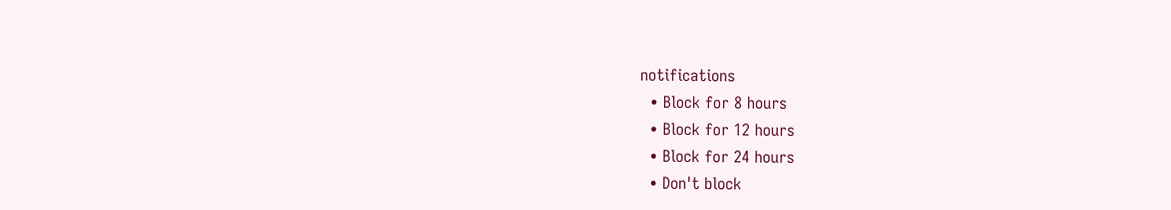notifications
  • Block for 8 hours
  • Block for 12 hours
  • Block for 24 hours
  • Don't block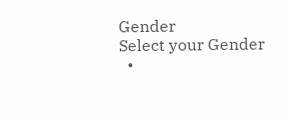Gender
Select your Gender
  •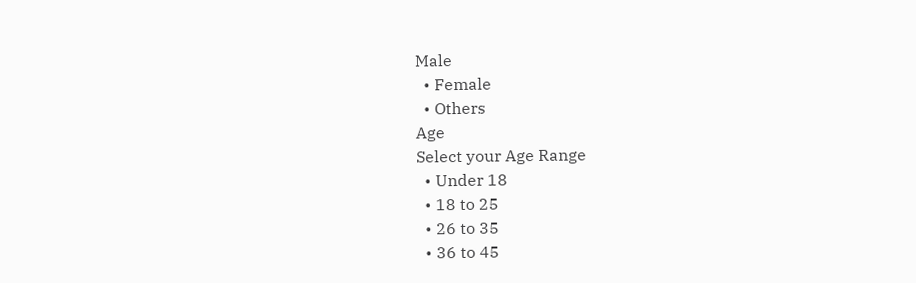Male
  • Female
  • Others
Age
Select your Age Range
  • Under 18
  • 18 to 25
  • 26 to 35
  • 36 to 45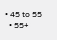• 45 to 55
  • 55+